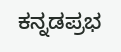ಕನ್ನಡಪ್ರಭ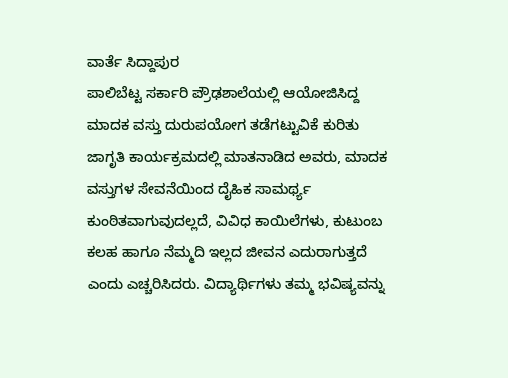ವಾರ್ತೆ ಸಿದ್ದಾಪುರ
ಪಾಲಿಬೆಟ್ಟ ಸರ್ಕಾರಿ ಪ್ರೌಢಶಾಲೆಯಲ್ಲಿ ಆಯೋಜಿಸಿದ್ದ ಮಾದಕ ವಸ್ತು ದುರುಪಯೋಗ ತಡೆಗಟ್ಟುವಿಕೆ ಕುರಿತು ಜಾಗೃತಿ ಕಾರ್ಯಕ್ರಮದಲ್ಲಿ ಮಾತನಾಡಿದ ಅವರು, ಮಾದಕ ವಸ್ತುಗಳ ಸೇವನೆಯಿಂದ ದೈಹಿಕ ಸಾಮರ್ಥ್ಯ ಕುಂಠಿತವಾಗುವುದಲ್ಲದೆ, ವಿವಿಧ ಕಾಯಿಲೆಗಳು, ಕುಟುಂಬ ಕಲಹ ಹಾಗೂ ನೆಮ್ಮದಿ ಇಲ್ಲದ ಜೀವನ ಎದುರಾಗುತ್ತದೆ ಎಂದು ಎಚ್ಚರಿಸಿದರು. ವಿದ್ಯಾರ್ಥಿಗಳು ತಮ್ಮ ಭವಿಷ್ಯವನ್ನು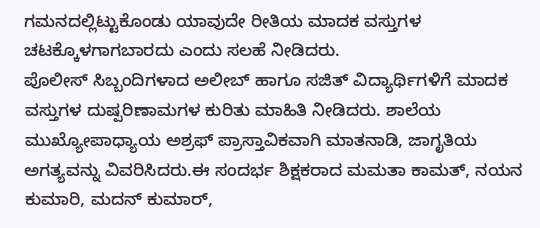ಗಮನದಲ್ಲಿಟ್ಟುಕೊಂಡು ಯಾವುದೇ ರೀತಿಯ ಮಾದಕ ವಸ್ತುಗಳ ಚಟಕ್ಕೊಳಗಾಗಬಾರದು ಎಂದು ಸಲಹೆ ನೀಡಿದರು.
ಪೊಲೀಸ್ ಸಿಬ್ಬಂದಿಗಳಾದ ಅಲೀಬ್ ಹಾಗೂ ಸಜಿತ್ ವಿದ್ಯಾರ್ಥಿಗಳಿಗೆ ಮಾದಕ ವಸ್ತುಗಳ ದುಷ್ಪರಿಣಾಮಗಳ ಕುರಿತು ಮಾಹಿತಿ ನೀಡಿದರು. ಶಾಲೆಯ ಮುಖ್ಯೋಪಾಧ್ಯಾಯ ಅಶ್ರಫ್ ಪ್ರಾಸ್ತಾವಿಕವಾಗಿ ಮಾತನಾಡಿ, ಜಾಗೃತಿಯ ಅಗತ್ಯವನ್ನು ವಿವರಿಸಿದರು.ಈ ಸಂದರ್ಭ ಶಿಕ್ಷಕರಾದ ಮಮತಾ ಕಾಮತ್, ನಯನ ಕುಮಾರಿ, ಮದನ್ ಕುಮಾರ್,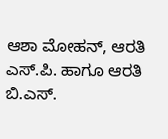ಆಶಾ ಮೋಹನ್, ಆರತಿ ಎಸ್.ಪಿ. ಹಾಗೂ ಆರತಿ ಬಿ.ಎಸ್.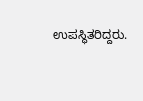ಉಪಸ್ಥಿತರಿದ್ದರು.